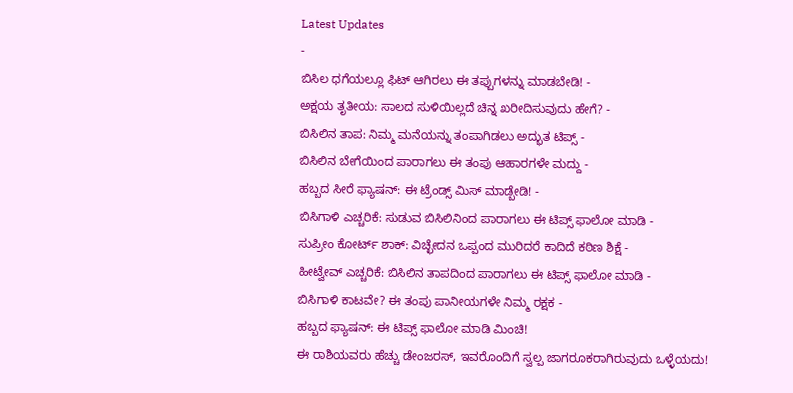Latest Updates
-
ಬಿಸಿಲ ಧಗೆಯಲ್ಲೂ ಫಿಟ್ ಆಗಿರಲು ಈ ತಪ್ಪುಗಳನ್ನು ಮಾಡಬೇಡಿ! -
ಅಕ್ಷಯ ತೃತೀಯ: ಸಾಲದ ಸುಳಿಯಿಲ್ಲದೆ ಚಿನ್ನ ಖರೀದಿಸುವುದು ಹೇಗೆ? -
ಬಿಸಿಲಿನ ತಾಪ: ನಿಮ್ಮ ಮನೆಯನ್ನು ತಂಪಾಗಿಡಲು ಅದ್ಭುತ ಟಿಪ್ಸ್ -
ಬಿಸಿಲಿನ ಬೇಗೆಯಿಂದ ಪಾರಾಗಲು ಈ ತಂಪು ಆಹಾರಗಳೇ ಮದ್ದು -
ಹಬ್ಬದ ಸೀರೆ ಫ್ಯಾಷನ್: ಈ ಟ್ರೆಂಡ್ಸ್ ಮಿಸ್ ಮಾಡ್ಬೇಡಿ! -
ಬಿಸಿಗಾಳಿ ಎಚ್ಚರಿಕೆ: ಸುಡುವ ಬಿಸಿಲಿನಿಂದ ಪಾರಾಗಲು ಈ ಟಿಪ್ಸ್ ಫಾಲೋ ಮಾಡಿ -
ಸುಪ್ರೀಂ ಕೋರ್ಟ್ ಶಾಕ್: ವಿಚ್ಛೇದನ ಒಪ್ಪಂದ ಮುರಿದರೆ ಕಾದಿದೆ ಕಠಿಣ ಶಿಕ್ಷೆ -
ಹೀಟ್ವೇವ್ ಎಚ್ಚರಿಕೆ: ಬಿಸಿಲಿನ ತಾಪದಿಂದ ಪಾರಾಗಲು ಈ ಟಿಪ್ಸ್ ಫಾಲೋ ಮಾಡಿ -
ಬಿಸಿಗಾಳಿ ಕಾಟವೇ? ಈ ತಂಪು ಪಾನೀಯಗಳೇ ನಿಮ್ಮ ರಕ್ಷಕ -
ಹಬ್ಬದ ಫ್ಯಾಷನ್: ಈ ಟಿಪ್ಸ್ ಫಾಲೋ ಮಾಡಿ ಮಿಂಚಿ!
ಈ ರಾಶಿಯವರು ಹೆಚ್ಚು ಡೇಂಜರಸ್, ಇವರೊಂದಿಗೆ ಸ್ವಲ್ಪ ಜಾಗರೂಕರಾಗಿರುವುದು ಒಳ್ಳೆಯದು!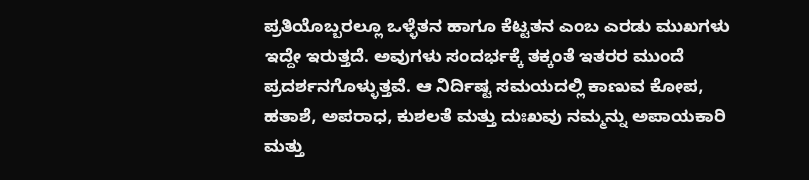ಪ್ರತಿಯೊಬ್ಬರಲ್ಲೂ ಒಳ್ಳೆತನ ಹಾಗೂ ಕೆಟ್ಟತನ ಎಂಬ ಎರಡು ಮುಖಗಳು ಇದ್ದೇ ಇರುತ್ತದೆ. ಅವುಗಳು ಸಂದರ್ಭಕ್ಕೆ ತಕ್ಕಂತೆ ಇತರರ ಮುಂದೆ ಪ್ರದರ್ಶನಗೊಳ್ಳುತ್ತವೆ. ಆ ನಿರ್ದಿಷ್ಟ ಸಮಯದಲ್ಲಿ ಕಾಣುವ ಕೋಪ, ಹತಾಶೆ, ಅಪರಾಧ, ಕುಶಲತೆ ಮತ್ತು ದುಃಖವು ನಮ್ಮನ್ನು ಅಪಾಯಕಾರಿ ಮತ್ತು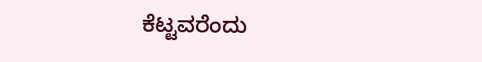ಕೆಟ್ಟವರೆಂದು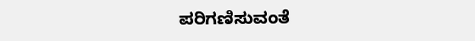ಪರಿಗಣಿಸುವಂತೆ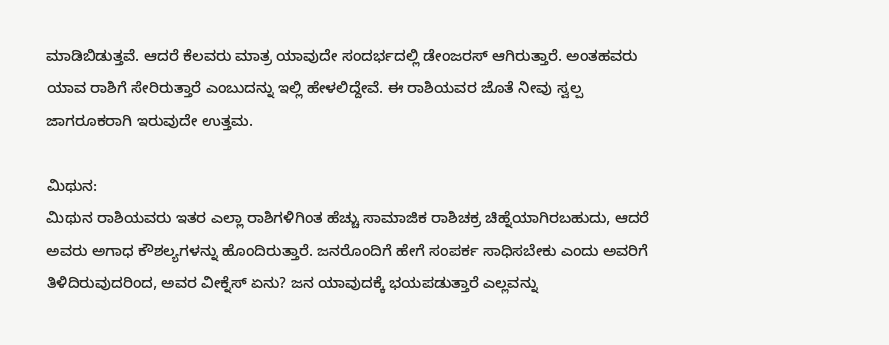ಮಾಡಿಬಿಡುತ್ತವೆ. ಆದರೆ ಕೆಲವರು ಮಾತ್ರ ಯಾವುದೇ ಸಂದರ್ಭದಲ್ಲಿ ಡೇಂಜರಸ್ ಆಗಿರುತ್ತಾರೆ. ಅಂತಹವರು ಯಾವ ರಾಶಿಗೆ ಸೇರಿರುತ್ತಾರೆ ಎಂಬುದನ್ನು ಇಲ್ಲಿ ಹೇಳಲಿದ್ದೇವೆ. ಈ ರಾಶಿಯವರ ಜೊತೆ ನೀವು ಸ್ವಲ್ಪ ಜಾಗರೂಕರಾಗಿ ಇರುವುದೇ ಉತ್ತಮ.

ಮಿಥುನ:
ಮಿಥುನ ರಾಶಿಯವರು ಇತರ ಎಲ್ಲಾ ರಾಶಿಗಳಿಗಿಂತ ಹೆಚ್ಚು ಸಾಮಾಜಿಕ ರಾಶಿಚಕ್ರ ಚಿಹ್ನೆಯಾಗಿರಬಹುದು, ಆದರೆ ಅವರು ಅಗಾಧ ಕೌಶಲ್ಯಗಳನ್ನು ಹೊಂದಿರುತ್ತಾರೆ. ಜನರೊಂದಿಗೆ ಹೇಗೆ ಸಂಪರ್ಕ ಸಾಧಿಸಬೇಕು ಎಂದು ಅವರಿಗೆ ತಿಳಿದಿರುವುದರಿಂದ, ಅವರ ವೀಕ್ನೆಸ್ ಏನು? ಜನ ಯಾವುದಕ್ಕೆ ಭಯಪಡುತ್ತಾರೆ ಎಲ್ಲವನ್ನು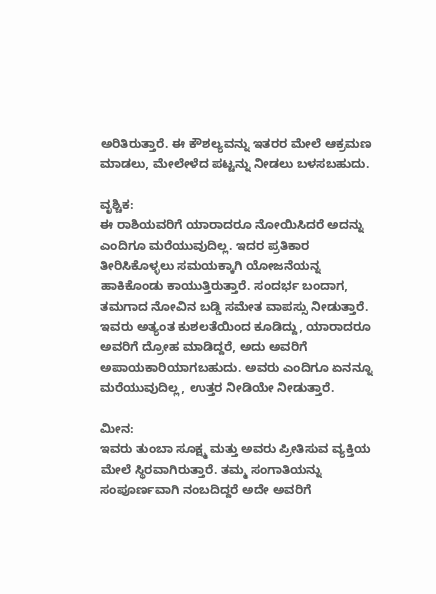ಅರಿತಿರುತ್ತಾರೆ. ಈ ಕೌಶಲ್ಯವನ್ನು ಇತರರ ಮೇಲೆ ಆಕ್ರಮಣ ಮಾಡಲು, ಮೇಲೇಳೆದ ಪಟ್ಟನ್ನು ನೀಡಲು ಬಳಸಬಹುದು.

ವೃಶ್ಚಿಕ:
ಈ ರಾಶಿಯವರಿಗೆ ಯಾರಾದರೂ ನೋಯಿಸಿದರೆ ಅದನ್ನು ಎಂದಿಗೂ ಮರೆಯುವುದಿಲ್ಲ. ಇದರ ಪ್ರತಿಕಾರ ತೀರಿಸಿಕೊಳ್ಳಲು ಸಮಯಕ್ಕಾಗಿ ಯೋಜನೆಯನ್ನ ಹಾಕಿಕೊಂಡು ಕಾಯುತ್ತಿರುತ್ತಾರೆ. ಸಂದರ್ಭ ಬಂದಾಗ, ತಮಗಾದ ನೋವಿನ ಬಡ್ಡಿ ಸಮೇತ ವಾಪಸ್ಸು ನೀಡುತ್ತಾರೆ. ಇವರು ಅತ್ಯಂತ ಕುಶಲತೆಯಿಂದ ಕೂಡಿದ್ದು, ಯಾರಾದರೂ ಅವರಿಗೆ ದ್ರೋಹ ಮಾಡಿದ್ದರೆ, ಅದು ಅವರಿಗೆ ಅಪಾಯಕಾರಿಯಾಗಬಹುದು. ಅವರು ಎಂದಿಗೂ ಏನನ್ನೂ ಮರೆಯುವುದಿಲ್ಲ, ಉತ್ತರ ನೀಡಿಯೇ ನೀಡುತ್ತಾರೆ.

ಮೀನ:
ಇವರು ತುಂಬಾ ಸೂಕ್ಷ್ಮ ಮತ್ತು ಅವರು ಪ್ರೀತಿಸುವ ವ್ಯಕ್ತಿಯ ಮೇಲೆ ಸ್ಥಿರವಾಗಿರುತ್ತಾರೆ. ತಮ್ಮ ಸಂಗಾತಿಯನ್ನು ಸಂಪೂರ್ಣವಾಗಿ ನಂಬದಿದ್ದರೆ ಅದೇ ಅವರಿಗೆ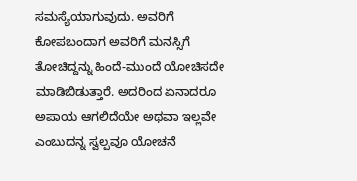ಸಮಸ್ಯೆಯಾಗುವುದು. ಅವರಿಗೆ ಕೋಪಬಂದಾಗ ಅವರಿಗೆ ಮನಸ್ಸಿಗೆ ತೋಚಿದ್ದನ್ನು ಹಿಂದೆ-ಮುಂದೆ ಯೋಚಿಸದೇ ಮಾಡಿಬಿಡುತ್ತಾರೆ. ಅದರಿಂದ ಏನಾದರೂ ಅಪಾಯ ಆಗಲಿದೆಯೇ ಅಥವಾ ಇಲ್ಲವೇ ಎಂಬುದನ್ನ ಸ್ವಲ್ಪವೂ ಯೋಚನೆ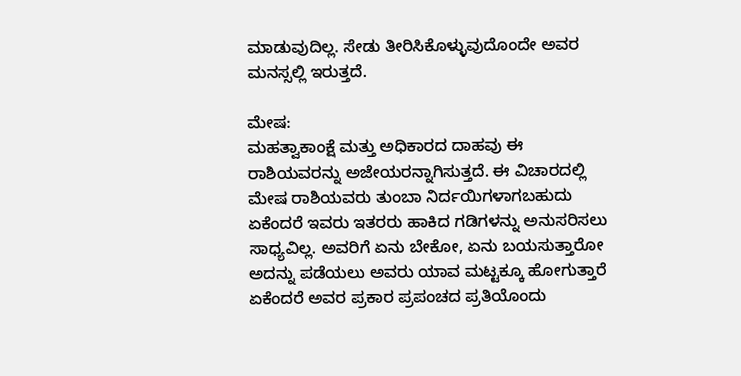ಮಾಡುವುದಿಲ್ಲ. ಸೇಡು ತೀರಿಸಿಕೊಳ್ಳುವುದೊಂದೇ ಅವರ ಮನಸ್ಸಲ್ಲಿ ಇರುತ್ತದೆ.

ಮೇಷ:
ಮಹತ್ವಾಕಾಂಕ್ಷೆ ಮತ್ತು ಅಧಿಕಾರದ ದಾಹವು ಈ ರಾಶಿಯವರನ್ನು ಅಜೇಯರನ್ನಾಗಿಸುತ್ತದೆ. ಈ ವಿಚಾರದಲ್ಲಿ ಮೇಷ ರಾಶಿಯವರು ತುಂಬಾ ನಿರ್ದಯಿಗಳಾಗಬಹುದು ಏಕೆಂದರೆ ಇವರು ಇತರರು ಹಾಕಿದ ಗಡಿಗಳನ್ನು ಅನುಸರಿಸಲು ಸಾಧ್ಯವಿಲ್ಲ. ಅವರಿಗೆ ಏನು ಬೇಕೋ, ಏನು ಬಯಸುತ್ತಾರೋ ಅದನ್ನು ಪಡೆಯಲು ಅವರು ಯಾವ ಮಟ್ಟಕ್ಕೂ ಹೋಗುತ್ತಾರೆ ಏಕೆಂದರೆ ಅವರ ಪ್ರಕಾರ ಪ್ರಪಂಚದ ಪ್ರತಿಯೊಂದು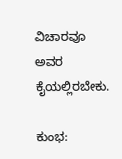ವಿಚಾರವೂ ಅವರ ಕೈಯಲ್ಲಿರಬೇಕು.

ಕುಂಭ: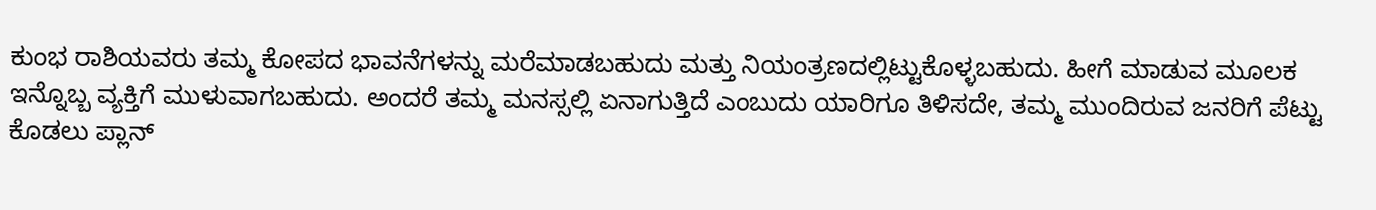ಕುಂಭ ರಾಶಿಯವರು ತಮ್ಮ ಕೋಪದ ಭಾವನೆಗಳನ್ನು ಮರೆಮಾಡಬಹುದು ಮತ್ತು ನಿಯಂತ್ರಣದಲ್ಲಿಟ್ಟುಕೊಳ್ಳಬಹುದು. ಹೀಗೆ ಮಾಡುವ ಮೂಲಕ ಇನ್ನೊಬ್ಬ ವ್ಯಕ್ತಿಗೆ ಮುಳುವಾಗಬಹುದು. ಅಂದರೆ ತಮ್ಮ ಮನಸ್ಸಲ್ಲಿ ಏನಾಗುತ್ತಿದೆ ಎಂಬುದು ಯಾರಿಗೂ ತಿಳಿಸದೇ, ತಮ್ಮ ಮುಂದಿರುವ ಜನರಿಗೆ ಪೆಟ್ಟು ಕೊಡಲು ಪ್ಲಾನ್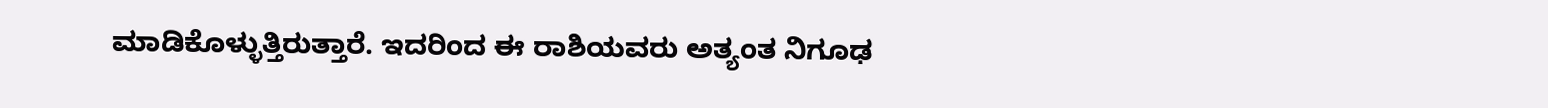ಮಾಡಿಕೊಳ್ಳುತ್ತಿರುತ್ತಾರೆ. ಇದರಿಂದ ಈ ರಾಶಿಯವರು ಅತ್ಯಂತ ನಿಗೂಢ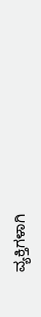ವ್ಯಕ್ತಿಗಳಾಗಿ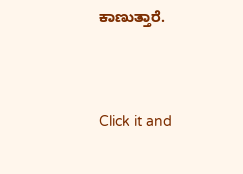ಕಾಣುತ್ತಾರೆ.



Click it and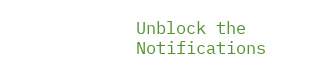Unblock the Notifications